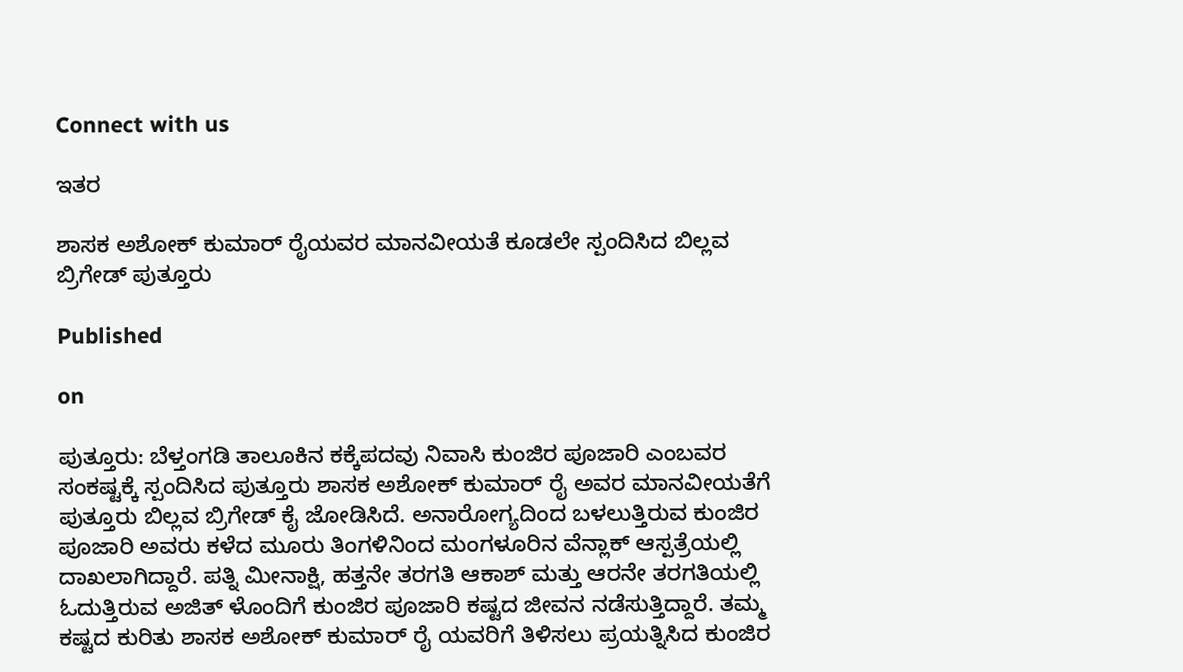Connect with us

ಇತರ

ಶಾಸಕ ಅಶೋಕ್ ಕುಮಾರ್ ರೈಯವರ ಮಾನವೀಯತೆ ಕೂಡಲೇ ಸ್ಪಂದಿಸಿದ ಬಿಲ್ಲವ ಬ್ರಿಗೇಡ್ ಪುತ್ತೂರು

Published

on

ಪುತ್ತೂರು: ಬೆಳ್ತಂಗಡಿ ತಾಲೂಕಿನ ಕಕ್ಕೆಪದವು ನಿವಾಸಿ ಕುಂಜಿರ ಪೂಜಾರಿ ಎಂಬವರ ಸಂಕಷ್ಟಕ್ಕೆ ಸ್ಪಂದಿಸಿದ ಪುತ್ತೂರು ಶಾಸಕ ಅಶೋಕ್ ಕುಮಾರ್ ರೈ ಅವರ ಮಾನವೀಯತೆಗೆ ಪುತ್ತೂರು ಬಿಲ್ಲವ ಬ್ರಿಗೇಡ್ ಕೈ ಜೋಡಿಸಿದೆ. ಅನಾರೋಗ್ಯದಿಂದ ಬಳಲುತ್ತಿರುವ ಕುಂಜಿರ ಪೂಜಾರಿ ಅವರು ಕಳೆದ ಮೂರು ತಿಂಗಳಿನಿಂದ ಮಂಗಳೂರಿನ ವೆನ್ಲಾಕ್ ಆಸ್ಪತ್ರೆಯಲ್ಲಿ ದಾಖಲಾಗಿದ್ದಾರೆ. ಪತ್ನಿ ಮೀನಾಕ್ಷಿ, ಹತ್ತನೇ ತರಗತಿ ಆಕಾಶ್ ಮತ್ತು ಆರನೇ ತರಗತಿಯಲ್ಲಿ ಓದುತ್ತಿರುವ ಅಜಿತ್ ಳೊಂದಿಗೆ ಕುಂಜಿರ ಪೂಜಾರಿ ಕಷ್ಟದ ಜೀವನ ನಡೆಸುತ್ತಿದ್ದಾರೆ. ತಮ್ಮ ಕಷ್ಟದ ಕುರಿತು ಶಾಸಕ ಅಶೋಕ್ ಕುಮಾರ್ ರೈ ಯವರಿಗೆ ತಿಳಿಸಲು ಪ್ರಯತ್ನಿಸಿದ ಕುಂಜಿರ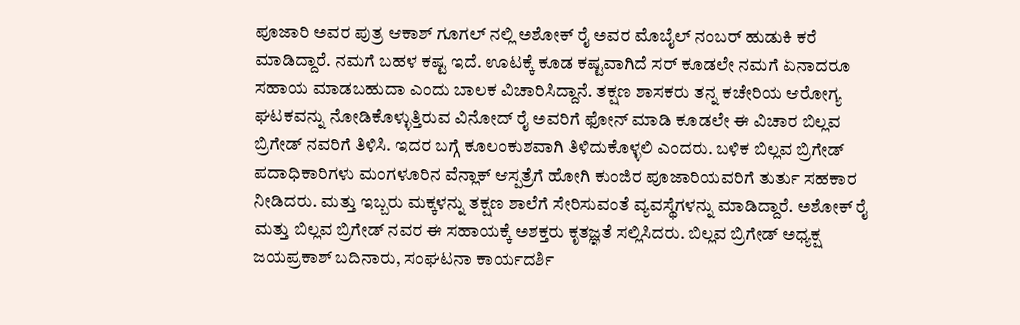ಪೂಜಾರಿ ಅವರ ಪುತ್ರ ಆಕಾಶ್ ಗೂಗಲ್ ನಲ್ಲಿ ಅಶೋಕ್ ರೈ ಅವರ ಮೊಬೈಲ್ ನಂಬರ್ ಹುಡುಕಿ ಕರೆ ಮಾಡಿದ್ದಾರೆ. ನಮಗೆ ಬಹಳ ಕಷ್ಟ ಇದೆ. ಊಟಕ್ಕೆ ಕೂಡ ಕಷ್ಟವಾಗಿದೆ ಸರ್ ಕೂಡಲೇ ನಮಗೆ ಏನಾದರೂ ಸಹಾಯ ಮಾಡಬಹುದಾ ಎಂದು ಬಾಲಕ ವಿಚಾರಿಸಿದ್ದಾನೆ. ತಕ್ಷಣ ಶಾಸಕರು ತನ್ನ ಕಚೇರಿಯ ಆರೋಗ್ಯ ಘಟಕವನ್ನು ನೋಡಿಕೊಳ್ಳುತ್ತಿರುವ ವಿನೋದ್ ರೈ ಅವರಿಗೆ ಫೋನ್ ಮಾಡಿ ಕೂಡಲೇ ಈ ವಿಚಾರ ಬಿಲ್ಲವ ಬ್ರಿಗೇಡ್ ನವರಿಗೆ ತಿಳಿಸಿ. ಇದರ ಬಗ್ಗೆ ಕೂಲಂಕುಶವಾಗಿ ತಿಳಿದುಕೊಳ್ಳಲಿ ಎಂದರು. ಬಳಿಕ ಬಿಲ್ಲವ ಬ್ರಿಗೇಡ್ ಪದಾಧಿಕಾರಿಗಳು ಮಂಗಳೂರಿನ ವೆನ್ಲಾಕ್ ಆಸ್ಪತ್ರೆಗೆ ಹೋಗಿ ಕುಂಜಿರ ಪೂಜಾರಿಯವರಿಗೆ ತುರ್ತು ಸಹಕಾರ ನೀಡಿದರು. ಮತ್ತು ಇಬ್ಬರು ಮಕ್ಕಳನ್ನು ತಕ್ಷಣ ಶಾಲೆಗೆ ಸೇರಿಸುವಂತೆ ವ್ಯವಸ್ಥೆಗಳನ್ನು ಮಾಡಿದ್ದಾರೆ. ಅಶೋಕ್ ರೈ ಮತ್ತು ಬಿಲ್ಲವ ಬ್ರಿಗೇಡ್ ನವರ ಈ ಸಹಾಯಕ್ಕೆ ಅಶಕ್ತರು ಕೃತಜ್ಞತೆ ಸಲ್ಲಿಸಿದರು. ಬಿಲ್ಲವ ಬ್ರಿಗೇಡ್ ಅಧ್ಯಕ್ಷ ಜಯಪ್ರಕಾಶ್ ಬದಿನಾರು, ಸಂಘಟನಾ ಕಾರ್ಯದರ್ಶಿ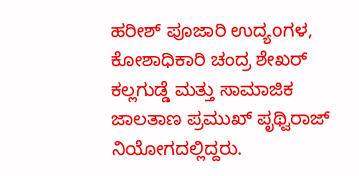ಹರೀಶ್ ಪೂಜಾರಿ ಉದ್ಯoಗಳ, ಕೋಶಾಧಿಕಾರಿ ಚಂದ್ರ ಶೇಖರ್ ಕಲ್ಲಗುಡ್ಡೆ ಮತ್ತು ಸಾಮಾಜಿಕ ಜಾಲತಾಣ ಪ್ರಮುಖ್ ಪೃಥ್ವಿರಾಜ್ ನಿಯೋಗದಲ್ಲಿದ್ದರು.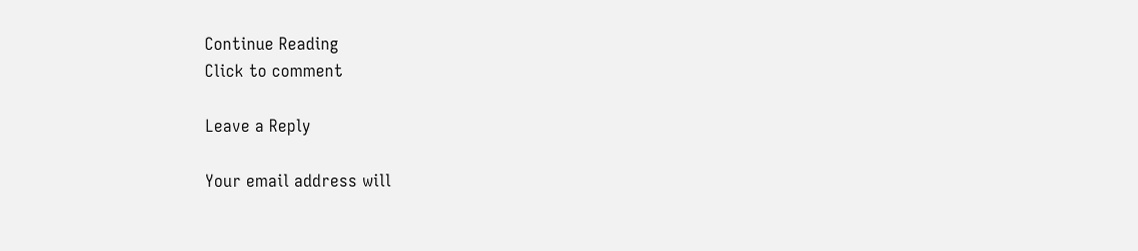Continue Reading
Click to comment

Leave a Reply

Your email address will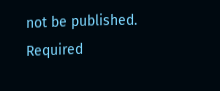not be published. Required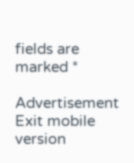fields are marked *

Advertisement
Exit mobile version